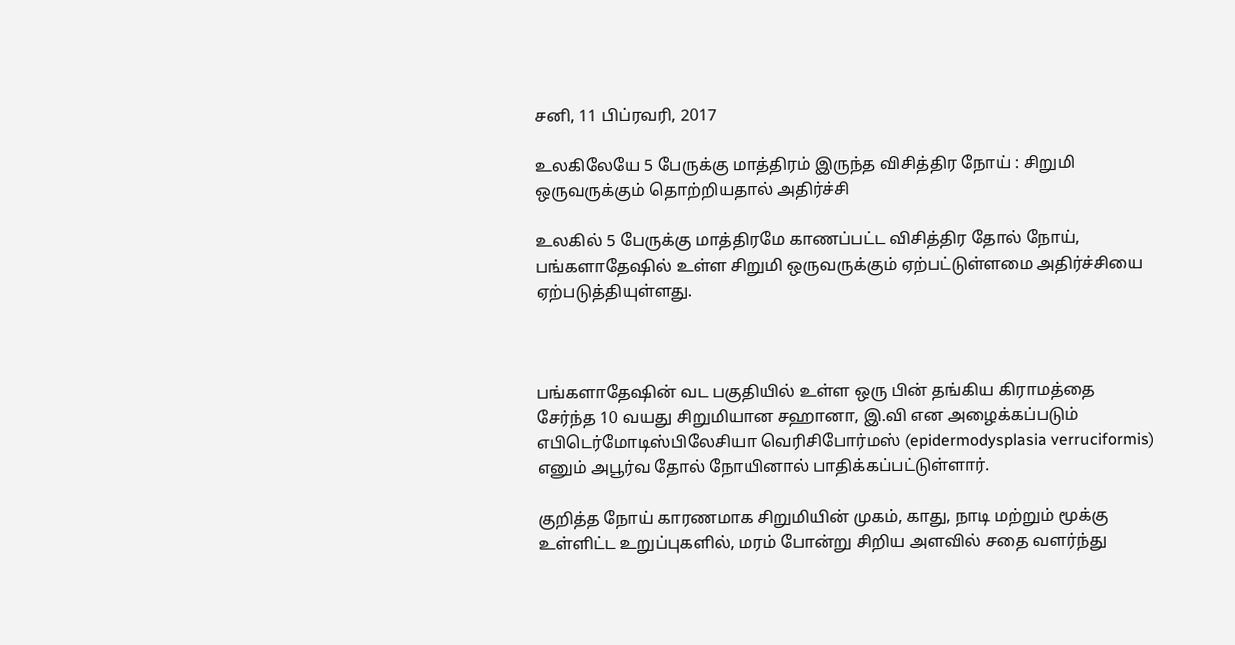சனி, 11 பிப்ரவரி, 2017

உலகிலேயே 5 பேருக்கு மாத்திரம் இருந்த விசித்திர நோய் : சிறுமி ஒருவருக்கும் தொற்றியதால் அதிர்ச்சி

உலகில் 5 பேருக்கு மாத்திரமே காணப்பட்ட விசித்திர தோல் நோய், பங்களாதேஷில் உள்ள சிறுமி ஒருவருக்கும் ஏற்பட்டுள்ளமை அதிர்ச்சியை ஏற்படுத்தியுள்ளது.



பங்களாதேஷின் வட பகுதியில் உள்ள ஒரு பின் தங்கிய கிராமத்தை சேர்ந்த 10 வயது சிறுமியான சஹானா, இ.வி என அழைக்கப்படும் எபிடெர்மோடிஸ்பிலேசியா வெரிசிபோர்மஸ் (epidermodysplasia verruciformis) எனும் அபூர்வ தோல் நோயினால் பாதிக்கப்பட்டுள்ளார்.

குறித்த நோய் காரணமாக சிறுமியின் முகம், காது, நாடி மற்றும் மூக்கு உள்ளிட்ட உறுப்புகளில், மரம் போன்று சிறிய அளவில் சதை வளர்ந்து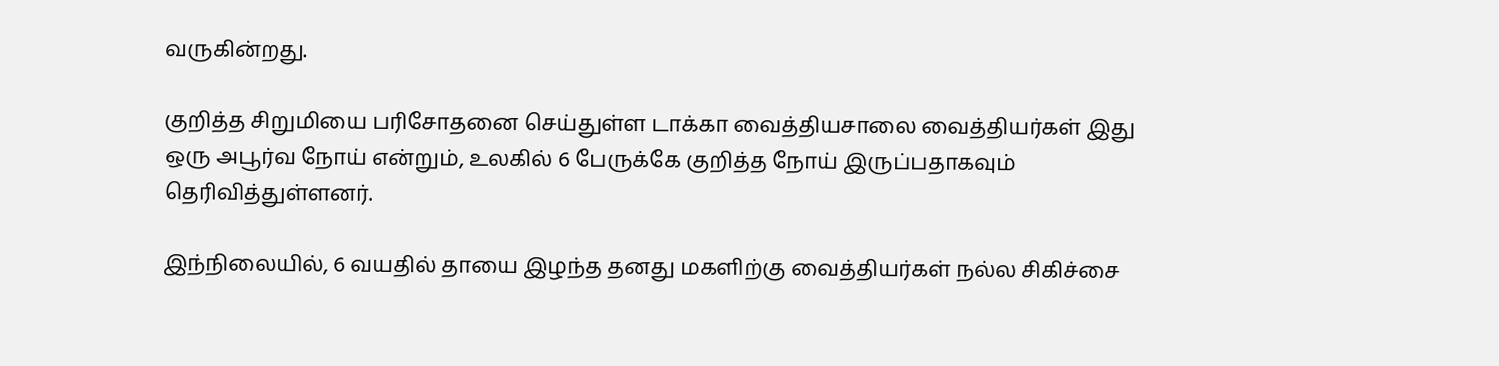வருகின்றது.

குறித்த சிறுமியை பரிசோதனை செய்துள்ள டாக்கா வைத்தியசாலை வைத்தியர்கள் இது ஒரு அபூர்வ நோய் என்றும், உலகில் 6 பேருக்கே குறித்த நோய் இருப்பதாகவும் தெரிவித்துள்ளனர்.

இந்நிலையில், 6 வயதில் தாயை இழந்த தனது மகளிற்கு வைத்தியர்கள் நல்ல சிகிச்சை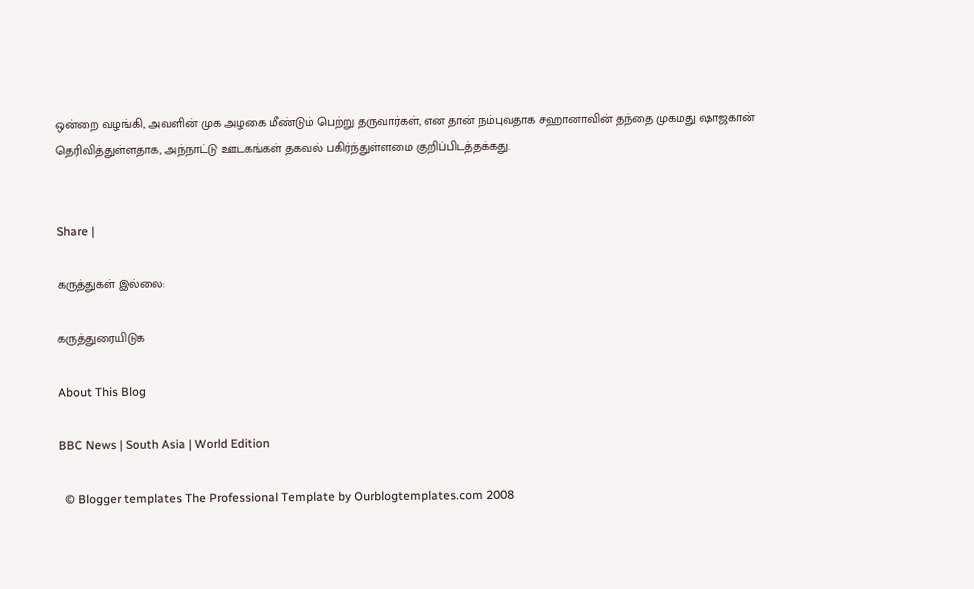ஒன்றை வழங்கி, அவளின் முக அழகை மீண்டும் பெற்று தருவார்கள், என தான் நம்புவதாக சஹானாவின் தந்தை முகமது ஷாஜகான் தெரிவித்துள்ளதாக, அந்நாட்டு ஊடகங்கள் தகவல் பகிர்ந்துள்ளமை குறிப்பிடத்தக்கது.


Share |

கருத்துகள் இல்லை:

கருத்துரையிடுக

About This Blog

BBC News | South Asia | World Edition

  © Blogger templates The Professional Template by Ourblogtemplates.com 2008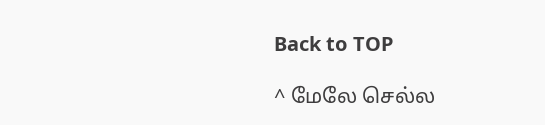Back to TOP

^ மேலே செல்ல